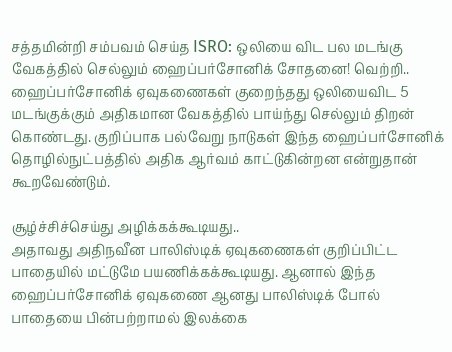சத்தமின்றி சம்பவம் செய்த ISRO: ஒலியை விட பல மடங்கு வேகத்தில் செல்லும் ஹைப்பர்சோனிக் சோதனை! வெற்றி..
ஹைப்பர்சோனிக் ஏவுகணைகள் குறைந்தது ஒலியைவிட 5 மடங்குக்கும் அதிகமான வேகத்தில் பாய்ந்து செல்லும் திறன் கொண்டது. குறிப்பாக பல்வேறு நாடுகள் இந்த ஹைப்பர்சோனிக் தொழில்நுட்பத்தில் அதிக ஆர்வம் காட்டுகின்றன என்றுதான் கூறவேண்டும்.

சூழ்ச்சிச்செய்து அழிக்கக்கூடியது..
அதாவது அதிநவீன பாலிஸ்டிக் ஏவுகணைகள் குறிப்பிட்ட பாதையில் மட்டுமே பயணிக்கக்கூடியது. ஆனால் இந்த ஹைப்பர்சோனிக் ஏவுகணை ஆனது பாலிஸ்டிக் போல் பாதையை பின்பற்றாமல் இலக்கை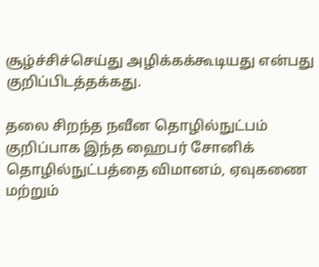சூழ்ச்சிச்செய்து அழிக்கக்கூடியது என்பது குறிப்பிடத்தக்கது.

தலை சிறந்த நவீன தொழில்நுட்பம்
குறிப்பாக இந்த ஹைபர் சோனிக் தொழில்நுட்பத்தை விமானம், ஏவுகணை மற்றும்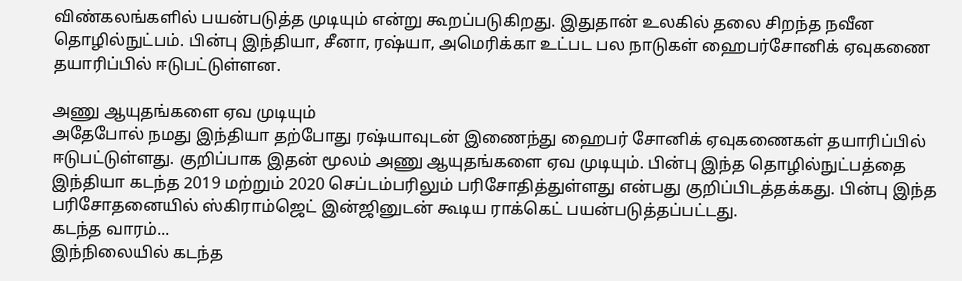விண்கலங்களில் பயன்படுத்த முடியும் என்று கூறப்படுகிறது. இதுதான் உலகில் தலை சிறந்த நவீன தொழில்நுட்பம். பின்பு இந்தியா, சீனா, ரஷ்யா, அமெரிக்கா உட்பட பல நாடுகள் ஹைபர்சோனிக் ஏவுகணை தயாரிப்பில் ஈடுபட்டுள்ளன.

அணு ஆயுதங்களை ஏவ முடியும்
அதேபோல் நமது இந்தியா தற்போது ரஷ்யாவுடன் இணைந்து ஹைபர் சோனிக் ஏவுகணைகள் தயாரிப்பில் ஈடுபட்டுள்ளது. குறிப்பாக இதன் மூலம் அணு ஆயுதங்களை ஏவ முடியும். பின்பு இந்த தொழில்நுட்பத்தை இந்தியா கடந்த 2019 மற்றும் 2020 செப்டம்பரிலும் பரிசோதித்துள்ளது என்பது குறிப்பிடத்தக்கது. பின்பு இந்த பரிசோதனையில் ஸ்கிராம்ஜெட் இன்ஜினுடன் கூடிய ராக்கெட் பயன்படுத்தப்பட்டது.
கடந்த வாரம்...
இந்நிலையில் கடந்த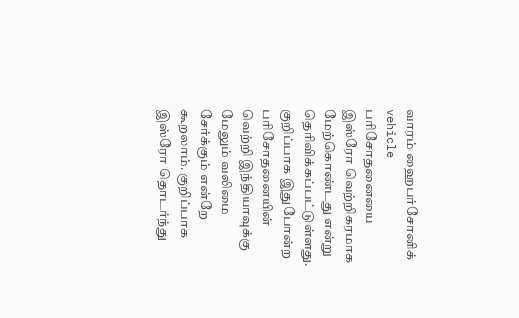வாரம் ஹைபர்சோனிக் vehicle பரிசோதனையை இஸ்ரோ வெற்றிகரமாக மேற்கொண்டது என்று தெரிவிக்கப்பட்டுள்ளது. குறிப்பாக இதுபோன்ற பரிசோதனையின் வெற்றி இந்தியாவுக்கு மேலும் வலிமை சேர்க்கும் என்றே கூறலாம். குறிப்பாக இஸ்ரோ தொடர்ந்து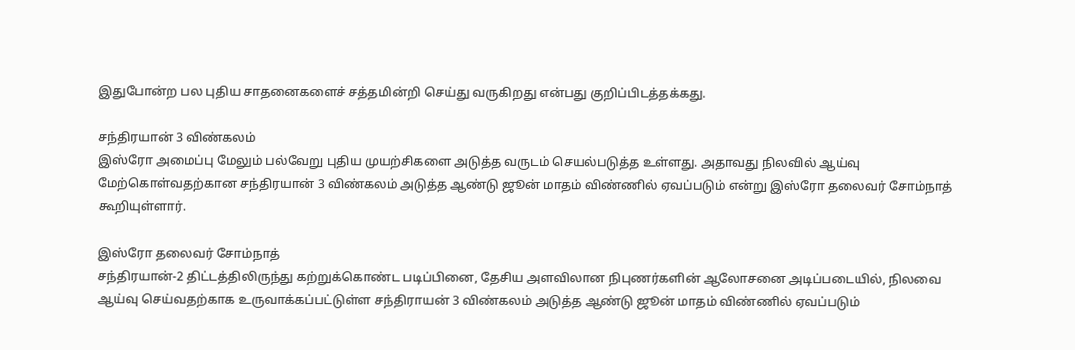இதுபோன்ற பல புதிய சாதனைகளைச் சத்தமின்றி செய்து வருகிறது என்பது குறிப்பிடத்தக்கது.

சந்திரயான் 3 விண்கலம்
இஸ்ரோ அமைப்பு மேலும் பல்வேறு புதிய முயற்சிகளை அடுத்த வருடம் செயல்படுத்த உள்ளது. அதாவது நிலவில் ஆய்வு மேற்கொள்வதற்கான சந்திரயான் 3 விண்கலம் அடுத்த ஆண்டு ஜூன் மாதம் விண்ணில் ஏவப்படும் என்று இஸ்ரோ தலைவர் சோம்நாத் கூறியுள்ளார்.

இஸ்ரோ தலைவர் சோம்நாத்
சந்திரயான்-2 திட்டத்திலிருந்து கற்றுக்கொண்ட படிப்பினை, தேசிய அளவிலான நிபுணர்களின் ஆலோசனை அடிப்படையில், நிலவை ஆய்வு செய்வதற்காக உருவாக்கப்பட்டுள்ள சந்திராயன் 3 விண்கலம் அடுத்த ஆண்டு ஜூன் மாதம் விண்ணில் ஏவப்படும்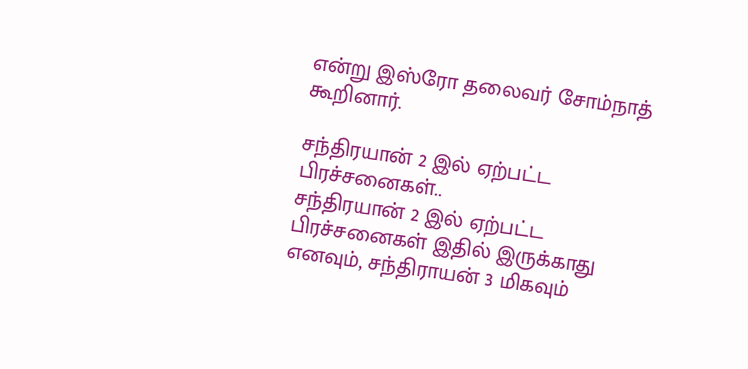என்று இஸ்ரோ தலைவர் சோம்நாத் கூறினார்.

சந்திரயான் 2 இல் ஏற்பட்ட பிரச்சனைகள்..
சந்திரயான் 2 இல் ஏற்பட்ட பிரச்சனைகள் இதில் இருக்காது எனவும், சந்திராயன் 3 மிகவும்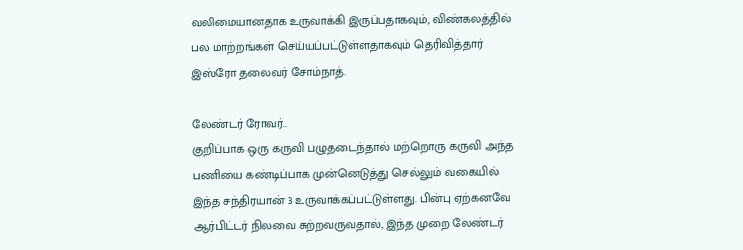வலிமையானதாக உருவாக்கி இருப்பதாகவும், விண்கலத்தில் பல மாற்றங்கள் செய்யப்பட்டுள்ளதாகவும் தெரிவித்தார் இஸ்ரோ தலைவர் சோம்நாத்.

லேண்டர் ரோவர்..
குறிப்பாக ஒரு கருவி பழுதடைந்தால் மற்றொரு கருவி அந்த பணியை கண்டிப்பாக முன்னெடுத்து செல்லும் வகையில் இந்த சந்திரயான் 3 உருவாக்கப்பட்டுள்ளது. பின்பு ஏற்கனவே ஆர்பிட்டர் நிலவை சுற்றவருவதால், இந்த முறை லேண்டர்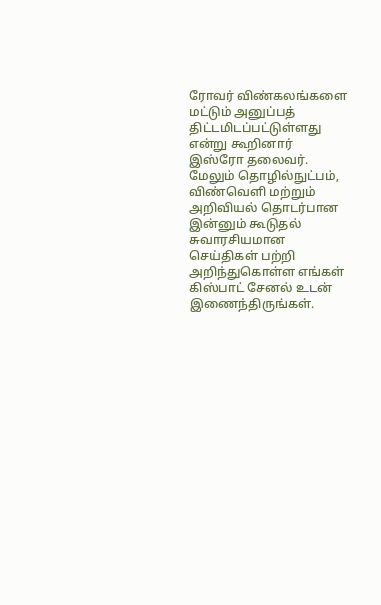ரோவர் விண்கலங்களை மட்டும் அனுப்பத் திட்டமிடப்பட்டுள்ளது என்று கூறினார் இஸ்ரோ தலைவர்.
மேலும் தொழில்நுட்பம், விண்வெளி மற்றும் அறிவியல் தொடர்பான இன்னும் கூடுதல் சுவாரசியமான செய்திகள் பற்றி அறிந்துகொள்ள எங்கள் கிஸ்பாட் சேனல் உடன் இணைந்திருங்கள்.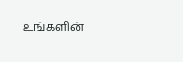உங்களின்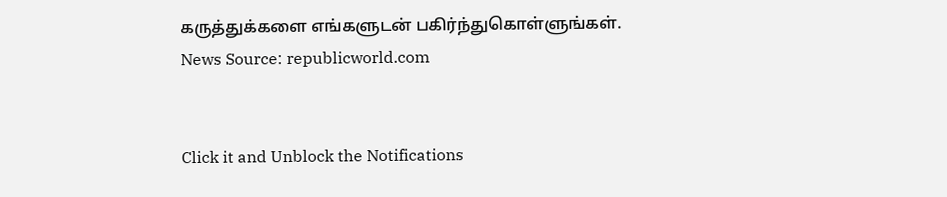கருத்துக்களை எங்களுடன் பகிர்ந்துகொள்ளுங்கள்.
News Source: republicworld.com


Click it and Unblock the Notifications